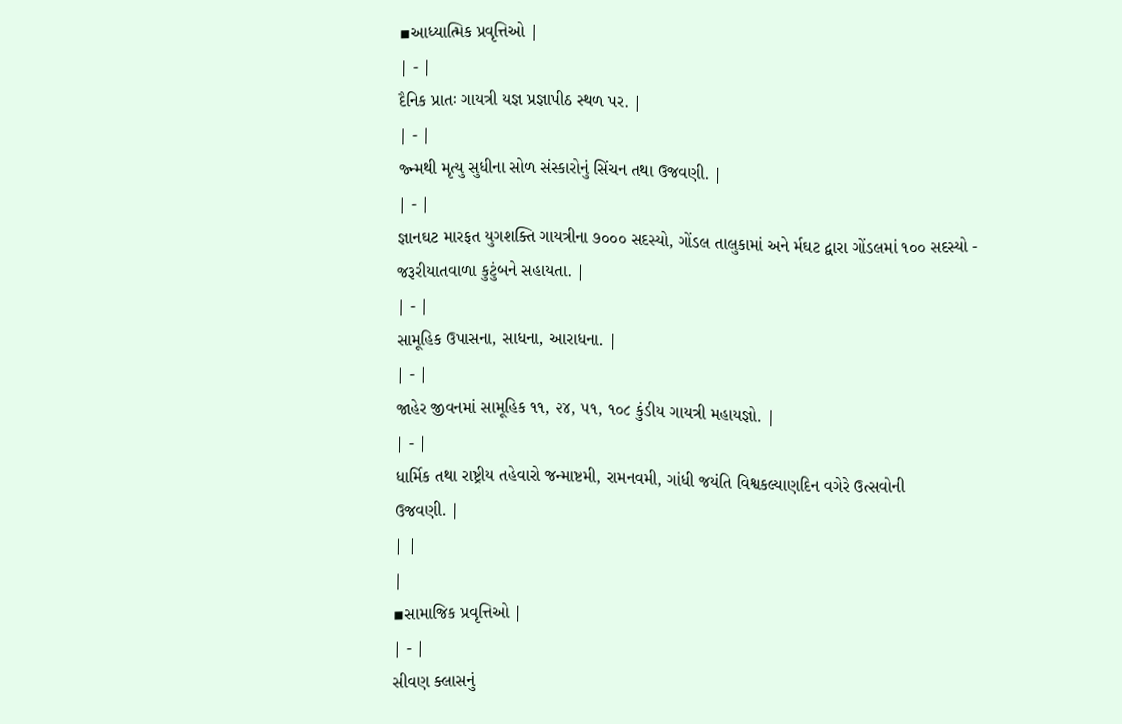▪આધ્યાત્મિક પ્રવૃત્તિઓ |
| - |
દૈનિક પ્રાતઃ ગાયત્રી યજ્ઞ પ્રજ્ઞાપીઠ સ્થળ પર. |
| - |
જ્ન્મથી મૃત્યુ સુધીના સોળ સંસ્કારોનું સિંચન તથા ઉજવણી. |
| - |
જ્ઞાનઘટ મારફત યુગશક્તિ ગાયત્રીના ૭૦૦૦ સદસ્યો, ગોંડલ તાલુકામાં અને ર્મઘટ દ્વારા ગોંડલમાં ૧૦૦ સદસ્યો - જરૂરીયાતવાળા કુટુંબને સહાયતા. |
| - |
સામૂહિક ઉપાસના, સાધના, આરાધના. |
| - |
જાહેર જીવનમાં સામૂહિક ૧૧, ૨૪, ૫૧, ૧૦૮ કુંડીય ગાયત્રી મહાયજ્ઞો. |
| - |
ધાર્મિક તથા રાષ્ટ્રીય તહેવારો જન્માષ્ટમી, રામનવમી, ગાંધી જયંતિ વિશ્વકલ્યાણદિન વગેરે ઉત્સવોની
ઉજવણી. |
| |
|
▪સામાજિક પ્રવૃત્તિઓ |
| - |
સીવણ ક્લાસનું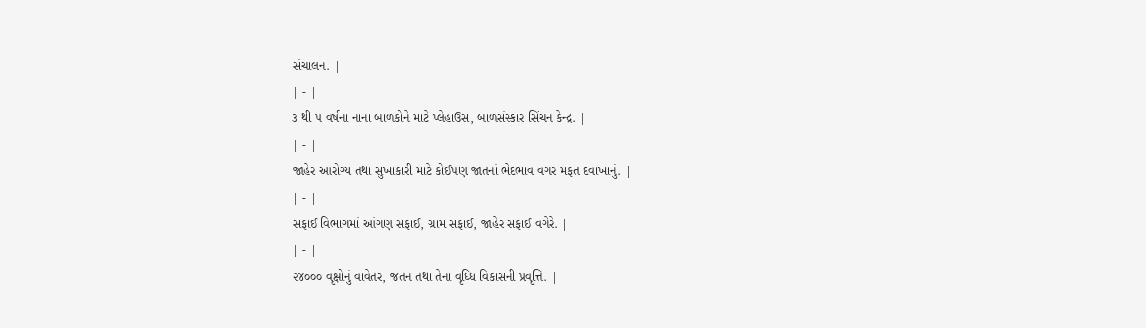સંચાલન. |
| - |
૩ થી ૫ વર્ષના નાના બાળકોને માટે પ્લેહાઉસ, બાળસંસ્કાર સિંચન કેન્દ્ર. |
| - |
જાહેર આરોગ્ય તથા સુખાકારી માટે કોઈપણ જાતનાં ભેદભાવ વગર મફત દવાખાનું. |
| - |
સફાઈ વિભાગમાં આંગણ સફાઈ, ગ્રામ સફાઈ, જાહેર સફાઈ વગેરે. |
| - |
૨૪૦૦૦ વૃક્ષોનું વાવેતર, જતન તથા તેના વૃધ્ધિ વિકાસની પ્રવૃત્તિ. |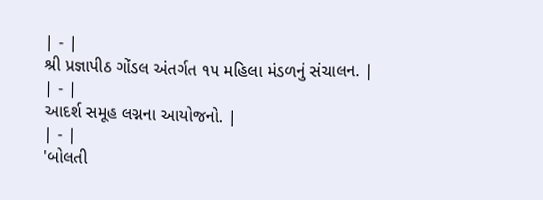| - |
શ્રી પ્રજ્ઞાપીઠ ગોંડલ અંતર્ગત ૧૫ મહિલા મંડળનું સંચાલન. |
| - |
આદર્શ સમૂહ લગ્નના આયોજનો. |
| - |
'બોલતી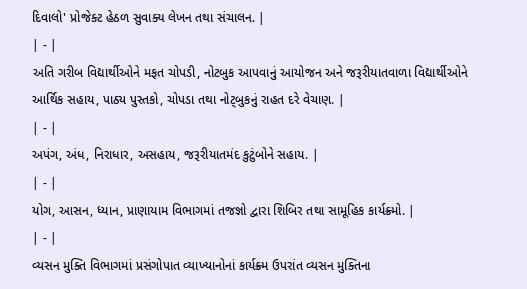દિવાલો' પ્રોજેક્ટ હેઠળ સુવાક્ય લેખન તથા સંચાલન. |
| - |
અતિ ગરીબ વિદ્યાર્થીઓને મફત ચોપડી, નોટબુક આપવાનું આયોજન અને જરૂરીયાતવાળા વિદ્યાર્થીઓને આર્થિક સહાય, પાઠ્ય પુસ્તકો, ચોપડા તથા નોટ્બુકનું રાહત દરે વેચાણ. |
| - |
અપંગ, અંધ, નિરાધાર, અસહાય, જરૂરીયાતમંદ કુટુંબોને સહાય. |
| - |
યોગ, આસન, ધ્યાન, પ્રાણાયામ વિભાગમાં તજજ્ઞો દ્વારા શિબિર તથા સામૂહિક કાર્યક્ર્મો. |
| - |
વ્યસન મુક્તિ વિભાગમાં પ્રસંગોપાત વ્યાખ્યાનોનાં કાર્યક્ર્મ ઉપરાંત વ્યસન મુક્તિના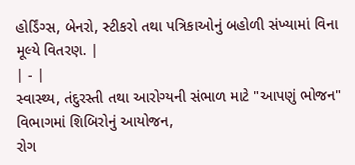હોર્ડિંગ્સ, બેનરો, સ્ટીકરો તથા પત્રિકાઓનું બહોળી સંખ્યામાં વિના મૂલ્યે વિતરણ. |
| - |
સ્વાસ્થ્ય, તંદુરસ્તી તથા આરોગ્યની સંભાળ માટે "આપણું ભોજન" વિભાગમાં શિબિરોનું આયોજન,
રોગ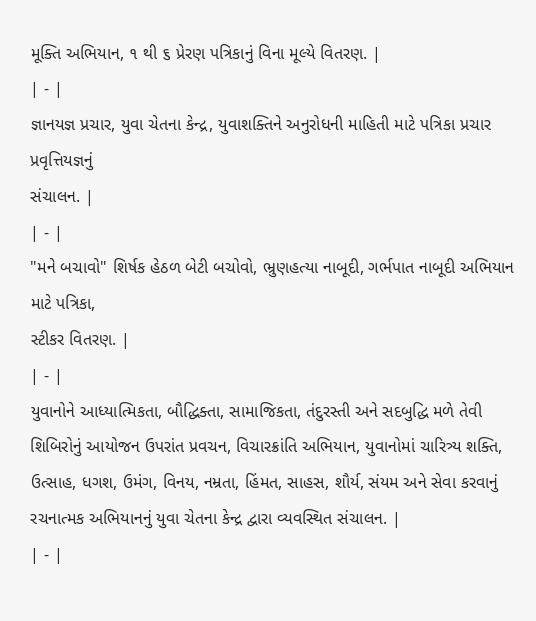મૂક્તિ અભિયાન, ૧ થી ૬ પ્રેરણ પત્રિકાનું વિના મૂલ્યે વિતરણ. |
| - |
જ્ઞાનયજ્ઞ પ્રચાર, યુવા ચેતના કેન્દ્ર, યુવાશક્તિને અનુરોધની માહિતી માટે પત્રિકા પ્રચાર પ્રવૃત્તિયજ્ઞનું
સંચાલન. |
| - |
"મને બચાવો" શિર્ષક હેઠળ બેટી બચોવો, ભ્રુણહત્યા નાબૂદી, ગર્ભપાત નાબૂદી અભિયાન માટે પત્રિકા,
સ્ટીકર વિતરણ. |
| - |
યુવાનોને આધ્યાત્મિકતા, બૌદ્ધિક્તા, સામાજિકતા, તંદુરસ્તી અને સદબુદ્ધિ મળે તેવી શિબિરોનું આયોજન ઉપરાંત પ્રવચન, વિચારક્રાંતિ અભિયાન, યુવાનોમાં ચારિત્ર્ય શક્તિ, ઉત્સાહ, ધગશ, ઉમંગ, વિનય, નમ્રતા, હિંમત, સાહસ, શૌર્ય, સંયમ અને સેવા કરવાનું રચનાત્મક અભિયાનનું યુવા ચેતના કેન્દ્ર દ્વારા વ્યવસ્થિત સંચાલન. |
| - |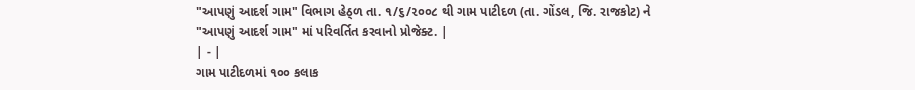"આપણું આદર્શ ગામ" વિભાગ હેઠ્ળ તા. ૧/૬/૨૦૦૮ થી ગામ પાટીદળ (તા. ગોંડલ, જિ. રાજકોટ) ને "આપણું આદર્શ ગામ" માં પરિવર્તિત કરવાનો પ્રોજેક્ટ. |
| - |
ગામ પાટીદળમાં ૧૦૦ કલાક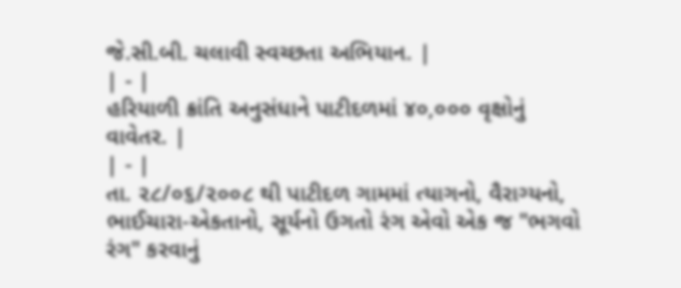જે.સી.બી. ચલાવી સ્વચ્છતા અભિયાન. |
| - |
હરિયાળી ક્રાંતિ અનુસંધાને પાટીદળમાં ૪૦,૦૦૦ વૃક્ષોનું વાવેતર. |
| - |
તા. ૨૮/૦૬/૨૦૦૮ થી પાટીદળ ગામમાં ત્યાગનો, વૈરાગ્યનો, ભાઈચારા-એકતાનો, સૂર્યનો ઉગતો રંગ એવો એક જ "ભગવો રંગ" કરવાનું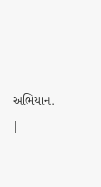અભિયાન. |